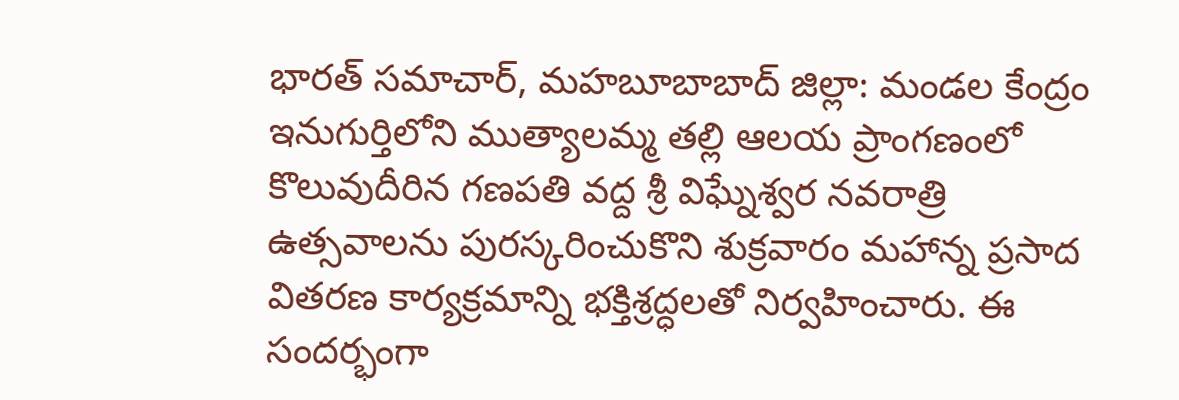భారత్ సమాచార్, మహబూబాబాద్ జిల్లా: మండల కేంద్రం ఇనుగుర్తిలోని ముత్యాలమ్మ తల్లి ఆలయ ప్రాంగణంలో కొలువుదీరిన గణపతి వద్ద శ్రీ విఘ్నేశ్వర నవరాత్రి ఉత్సవాలను పురస్కరించుకొని శుక్రవారం మహాన్న ప్రసాద వితరణ కార్యక్రమాన్ని భక్తిశ్రద్ధలతో నిర్వహించారు. ఈ సందర్భంగా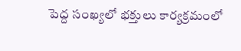పెద్ద సంఖ్యలో భక్తులు కార్యక్రమంలో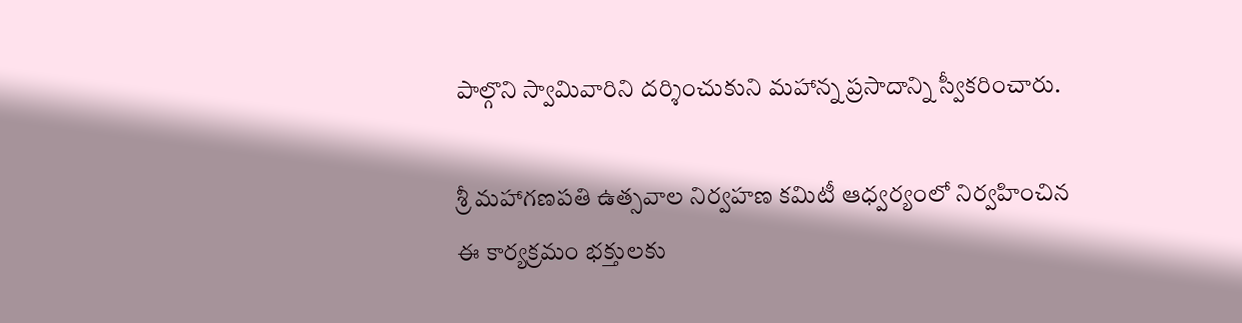పాల్గొని స్వామివారిని దర్శించుకుని మహాన్న ప్రసాదాన్ని స్వీకరించారు.

శ్రీ మహాగణపతి ఉత్సవాల నిర్వహణ కమిటీ ఆధ్వర్యంలో నిర్వహించిన ఈ కార్యక్రమం భక్తులకు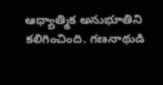ఆధ్యాత్మిక అనుభూతిని కలిగించింది. గణనాథుడి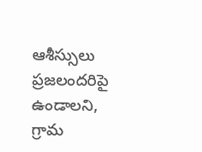ఆశీస్సులు ప్రజలందరిపై ఉండాలని, గ్రామ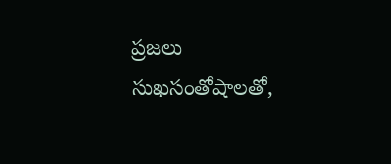ప్రజలు సుఖసంతోషాలతో,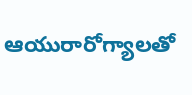ఆయురారోగ్యాలతో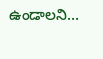ఉండాలని…